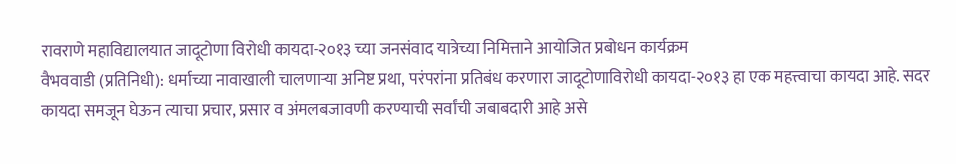रावराणे महाविद्यालयात जादूटोणा विरोधी कायदा-२०१३ च्या जनसंवाद यात्रेच्या निमित्ताने आयोजित प्रबोधन कार्यक्रम
वैभववाडी (प्रतिनिधी): धर्माच्या नावाखाली चालणाऱ्या अनिष्ट प्रथा, परंपरांना प्रतिबंध करणारा जादूटोणाविरोधी कायदा-२०१३ हा एक महत्त्वाचा कायदा आहे. सदर कायदा समजून घेऊन त्याचा प्रचार, प्रसार व अंमलबजावणी करण्याची सर्वांची जबाबदारी आहे असे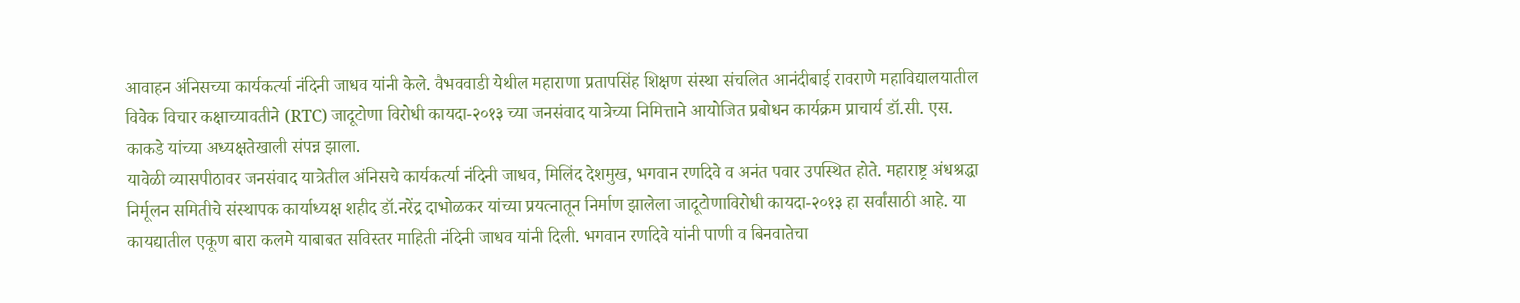आवाहन अंनिसच्या कार्यकर्त्या नंदिनी जाधव यांनी केले. वैभववाडी येथील महाराणा प्रतापसिंह शिक्षण संस्था संचलित आनंदीबाई रावराणे महाविद्यालयातील विवेक विचार कक्षाच्यावतीने (RTC) जादूटोणा विरोधी कायदा-२०१३ च्या जनसंवाद यात्रेच्या निमित्ताने आयोजित प्रबोधन कार्यक्रम प्राचार्य डॉ.सी. एस. काकडे यांच्या अध्यक्षतेखाली संपन्न झाला.
यावेळी व्यासपीठावर जनसंवाद यात्रेतील अंनिसचे कार्यकर्त्या नंदिनी जाधव, मिलिंद देशमुख, भगवान रणदिवे व अनंत पवार उपस्थित होते. महाराष्ट्र अंधश्रद्धा निर्मूलन समितीचे संस्थापक कार्याध्यक्ष शहीद डॉ.नरेंद्र दाभोळकर यांच्या प्रयत्नातून निर्माण झालेला जादूटोणाविरोधी कायदा-२०१३ हा सर्वांसाठी आहे. या कायद्यातील एकूण बारा कलमे याबाबत सविस्तर माहिती नंदिनी जाधव यांनी दिली. भगवान रणदिवे यांनी पाणी व बिनवातेचा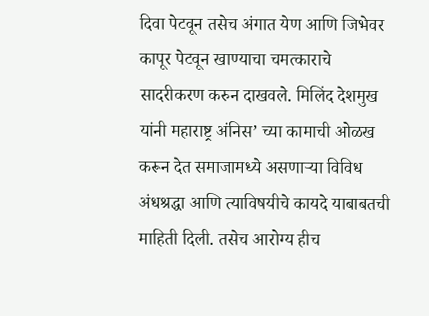दिवा पेटवून तसेच अंगात येण आणि जिभेवर कापूर पेटवून खाण्याचा चमत्काराचे सादरीकरण करुन दाखवले. मिलिंद देशमुख यांनी महाराष्ट्र अंनिस’ च्या कामाची ओळख करून देत समाजामध्ये असणाऱ्या विविध अंधश्रद्धा आणि त्याविषयीचे कायदे याबाबतची माहिती दिली. तसेच आरोग्य हीच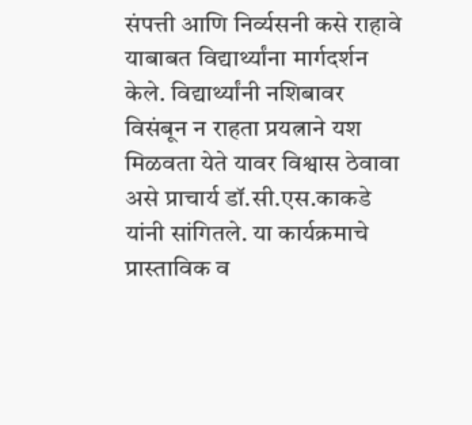संपत्ती आणि निर्व्यसनी कसे राहावे याबाबत विद्यार्थ्यांना मार्गदर्शन केले. विद्यार्थ्यांनी नशिबावर विसंबून न राहता प्रयत्नाने यश मिळवता येते यावर विश्वास ठेवावा असे प्राचार्य डॉ.सी.एस.काकडे यांनी सांगितले. या कार्यक्रमाचे प्रास्ताविक व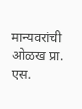मान्यवरांची ओळख प्रा. एस.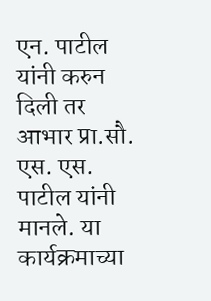एन. पाटील यांनी करुन दिली तर आभार प्रा.सौ. एस. एस. पाटील यांनी मानले. या कार्यक्रमाच्या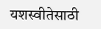यशस्वीतेसाठी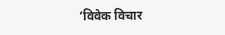‘विवेक विचार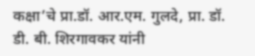कक्षा’चे प्रा.डॉ. आर.एम. गुलदे, प्रा. डॉ. डी. बी. शिरगावकर यांनी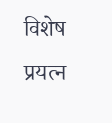विशेष प्रयत्न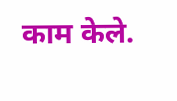काम केले.